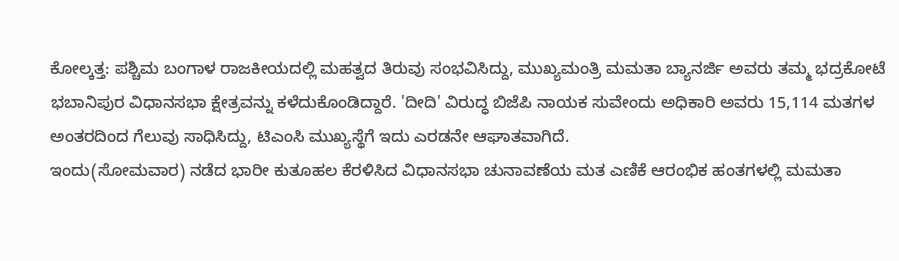ಕೋಲ್ಕತ್ತ: ಪಶ್ಚಿಮ ಬಂಗಾಳ ರಾಜಕೀಯದಲ್ಲಿ ಮಹತ್ವದ ತಿರುವು ಸಂಭವಿಸಿದ್ದು, ಮುಖ್ಯಮಂತ್ರಿ ಮಮತಾ ಬ್ಯಾನರ್ಜಿ ಅವರು ತಮ್ಮ ಭದ್ರಕೋಟೆ ಭಬಾನಿಪುರ ವಿಧಾನಸಭಾ ಕ್ಷೇತ್ರವನ್ನು ಕಳೆದುಕೊಂಡಿದ್ದಾರೆ. 'ದೀದಿ' ವಿರುದ್ಧ ಬಿಜೆಪಿ ನಾಯಕ ಸುವೇಂದು ಅಧಿಕಾರಿ ಅವರು 15,114 ಮತಗಳ ಅಂತರದಿಂದ ಗೆಲುವು ಸಾಧಿಸಿದ್ದು, ಟಿಎಂಸಿ ಮುಖ್ಯಸ್ಥೆಗೆ ಇದು ಎರಡನೇ ಆಘಾತವಾಗಿದೆ.
ಇಂದು(ಸೋಮವಾರ) ನಡೆದ ಭಾರೀ ಕುತೂಹಲ ಕೆರಳಿಸಿದ ವಿಧಾನಸಭಾ ಚುನಾವಣೆಯ ಮತ ಎಣಿಕೆ ಆರಂಭಿಕ ಹಂತಗಳಲ್ಲಿ ಮಮತಾ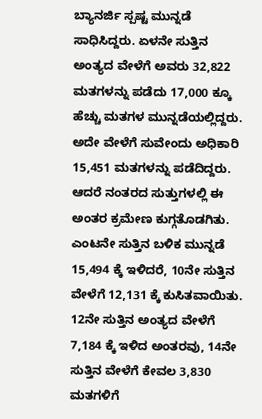ಬ್ಯಾನರ್ಜಿ ಸ್ಪಷ್ಟ ಮುನ್ನಡೆ ಸಾಧಿಸಿದ್ದರು. ಏಳನೇ ಸುತ್ತಿನ ಅಂತ್ಯದ ವೇಳೆಗೆ ಅವರು 32,822 ಮತಗಳನ್ನು ಪಡೆದು 17,000 ಕ್ಕೂ ಹೆಚ್ಚು ಮತಗಳ ಮುನ್ನಡೆಯಲ್ಲಿದ್ದರು. ಅದೇ ವೇಳೆಗೆ ಸುವೇಂದು ಅಧಿಕಾರಿ 15,451 ಮತಗಳನ್ನು ಪಡೆದಿದ್ದರು. ಆದರೆ ನಂತರದ ಸುತ್ತುಗಳಲ್ಲಿ ಈ ಅಂತರ ಕ್ರಮೇಣ ಕುಗ್ಗತೊಡಗಿತು.
ಎಂಟನೇ ಸುತ್ತಿನ ಬಳಿಕ ಮುನ್ನಡೆ 15,494 ಕ್ಕೆ ಇಳಿದರೆ, 10ನೇ ಸುತ್ತಿನ ವೇಳೆಗೆ 12,131 ಕ್ಕೆ ಕುಸಿತವಾಯಿತು. 12ನೇ ಸುತ್ತಿನ ಅಂತ್ಯದ ವೇಳೆಗೆ 7,184 ಕ್ಕೆ ಇಳಿದ ಅಂತರವು, 14ನೇ ಸುತ್ತಿನ ವೇಳೆಗೆ ಕೇವಲ 3,830 ಮತಗಳಿಗೆ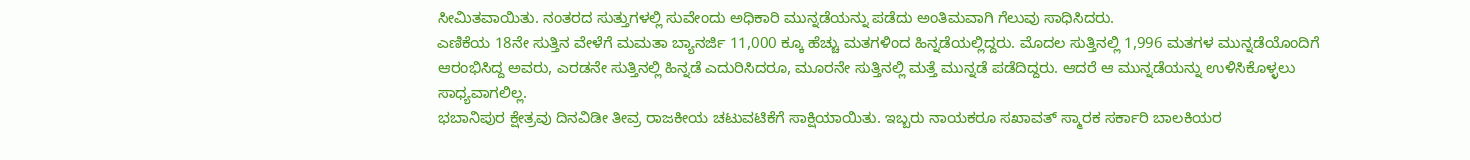ಸೀಮಿತವಾಯಿತು. ನಂತರದ ಸುತ್ತುಗಳಲ್ಲಿ ಸುವೇಂದು ಅಧಿಕಾರಿ ಮುನ್ನಡೆಯನ್ನು ಪಡೆದು ಅಂತಿಮವಾಗಿ ಗೆಲುವು ಸಾಧಿಸಿದರು.
ಎಣಿಕೆಯ 18ನೇ ಸುತ್ತಿನ ವೇಳೆಗೆ ಮಮತಾ ಬ್ಯಾನರ್ಜಿ 11,000 ಕ್ಕೂ ಹೆಚ್ಚು ಮತಗಳಿಂದ ಹಿನ್ನಡೆಯಲ್ಲಿದ್ದರು. ಮೊದಲ ಸುತ್ತಿನಲ್ಲಿ 1,996 ಮತಗಳ ಮುನ್ನಡೆಯೊಂದಿಗೆ ಆರಂಭಿಸಿದ್ದ ಅವರು, ಎರಡನೇ ಸುತ್ತಿನಲ್ಲಿ ಹಿನ್ನಡೆ ಎದುರಿಸಿದರೂ, ಮೂರನೇ ಸುತ್ತಿನಲ್ಲಿ ಮತ್ತೆ ಮುನ್ನಡೆ ಪಡೆದಿದ್ದರು. ಆದರೆ ಆ ಮುನ್ನಡೆಯನ್ನು ಉಳಿಸಿಕೊಳ್ಳಲು ಸಾಧ್ಯವಾಗಲಿಲ್ಲ.
ಭಬಾನಿಪುರ ಕ್ಷೇತ್ರವು ದಿನವಿಡೀ ತೀವ್ರ ರಾಜಕೀಯ ಚಟುವಟಿಕೆಗೆ ಸಾಕ್ಷಿಯಾಯಿತು. ಇಬ್ಬರು ನಾಯಕರೂ ಸಖಾವತ್ ಸ್ಮಾರಕ ಸರ್ಕಾರಿ ಬಾಲಕಿಯರ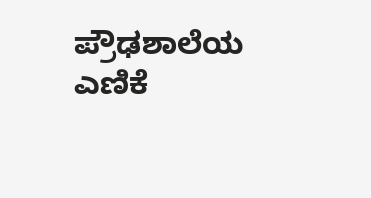ಪ್ರೌಢಶಾಲೆಯ ಎಣಿಕೆ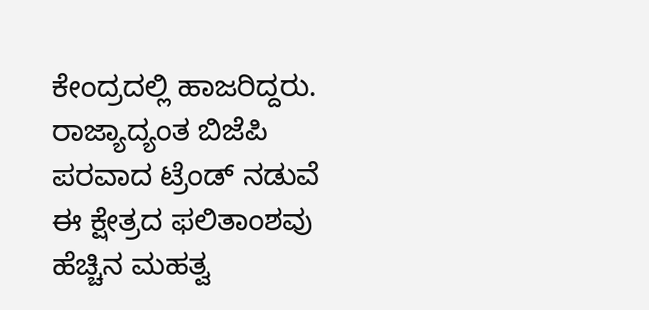ಕೇಂದ್ರದಲ್ಲಿ ಹಾಜರಿದ್ದರು. ರಾಜ್ಯಾದ್ಯಂತ ಬಿಜೆಪಿ ಪರವಾದ ಟ್ರೆಂಡ್ ನಡುವೆ ಈ ಕ್ಷೇತ್ರದ ಫಲಿತಾಂಶವು ಹೆಚ್ಚಿನ ಮಹತ್ವ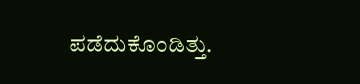ಪಡೆದುಕೊಂಡಿತ್ತು.